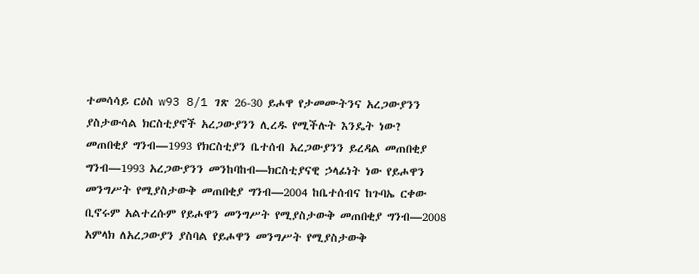ተመሳሳይ ርዕስ w93 8/1 ገጽ 26-30 ይሖዋ የታመሙትንና አረጋውያንን ያስታውሳል ክርስቲያኖች አረጋውያንን ሊረዱ የሚችሉት እንዴት ነው? መጠበቂያ ግንብ—1993 የክርስቲያን ቤተሰብ አረጋውያንን ይረዳል መጠበቂያ ግንብ—1993 አረጋውያንን መንከባከብ—ክርስቲያናዊ ኃላፊነት ነው የይሖዋን መንግሥት የሚያስታውቅ መጠበቂያ ግንብ—2004 ከቤተሰብና ከጉባኤ ርቀው ቢኖሩም አልተረሱም የይሖዋን መንግሥት የሚያስታውቅ መጠበቂያ ግንብ—2008 አምላክ ለአረጋውያን ያስባል የይሖዋን መንግሥት የሚያስታውቅ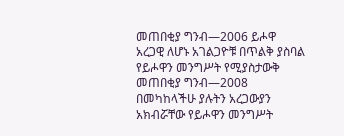መጠበቂያ ግንብ—2006 ይሖዋ አረጋዊ ለሆኑ አገልጋዮቹ በጥልቅ ያስባል የይሖዋን መንግሥት የሚያስታውቅ መጠበቂያ ግንብ—2008 በመካከላችሁ ያሉትን አረጋውያን አክብሯቸው የይሖዋን መንግሥት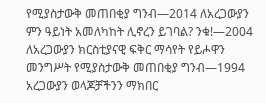የሚያስታውቅ መጠበቂያ ግንብ—2014 ለአረጋውያን ምን ዓይነት አመለካከት ሊኖረን ይገባል? ንቁ!—2004 ለአረጋውያን ክርስቲያናዊ ፍቅር ማሳየት የይሖዋን መንግሥት የሚያስታውቅ መጠበቂያ ግንብ—1994 አረጋውያን ወላጆቻችንን ማክበር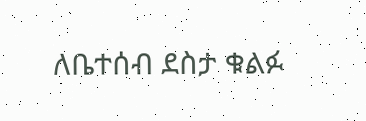ለቤተሰብ ደስታ ቁልፉ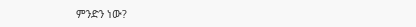ምንድን ነው?